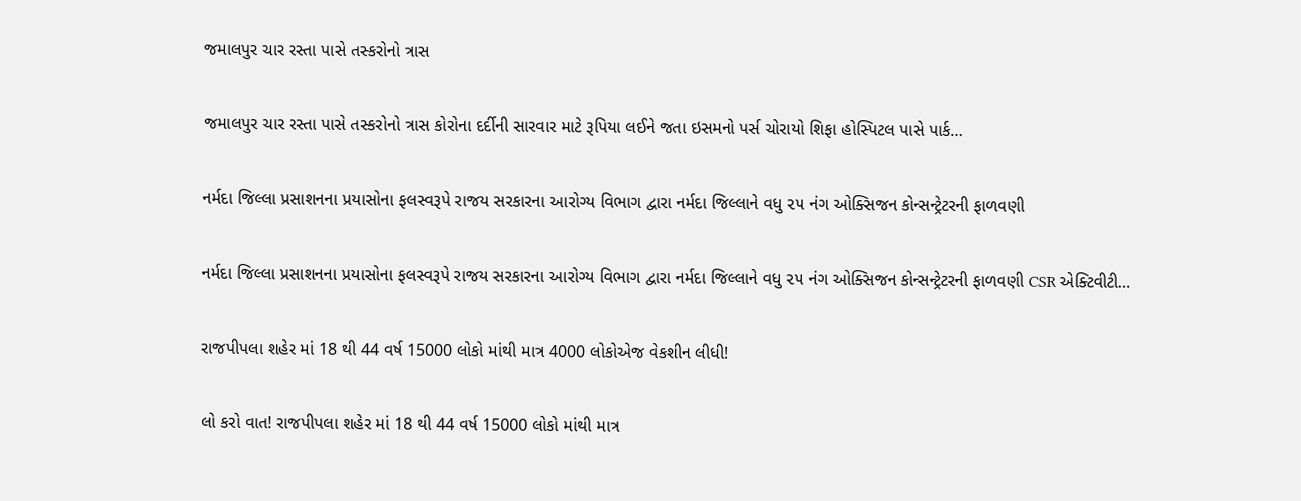જમાલપુર ચાર રસ્તા પાસે તસ્કરોનો ત્રાસ

જમાલપુર ચાર રસ્તા પાસે તસ્કરોનો ત્રાસ કોરોના દર્દીની સારવાર માટે રૂપિયા લઈને જતા ઇસમનો પર્સ ચોરાયો શિફા હોસ્પિટલ પાસે પાર્ક…

નર્મદા જિલ્લા પ્રસાશનના પ્રયાસોના ફલસ્વરૂપે રાજય સરકારના આરોગ્ય વિભાગ દ્વારા નર્મદા જિલ્લાને વધુ ૨૫ નંગ ઓક્સિજન કોન્સન્ટ્રેટરની ફાળવણી

નર્મદા જિલ્લા પ્રસાશનના પ્રયાસોના ફલસ્વરૂપે રાજય સરકારના આરોગ્ય વિભાગ દ્વારા નર્મદા જિલ્લાને વધુ ૨૫ નંગ ઓક્સિજન કોન્સન્ટ્રેટરની ફાળવણી CSR એક્ટિવીટી…

રાજપીપલા શહેર માં 18 થી 44 વર્ષ 15000 લોકો માંથી માત્ર 4000 લોકોએજ વેકશીન લીધી!

લો કરો વાત! રાજપીપલા શહેર માં 18 થી 44 વર્ષ 15000 લોકો માંથી માત્ર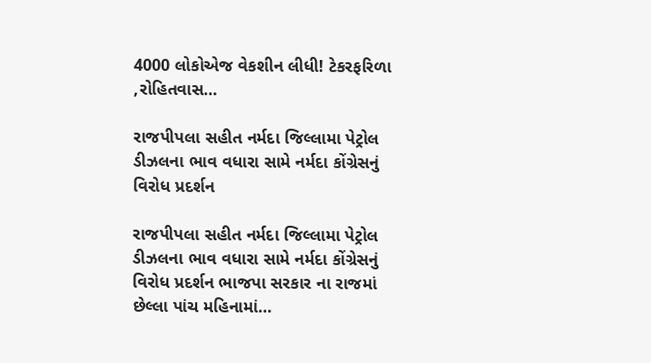4000 લોકોએજ વેકશીન લીધી! ટેકરફરિળા ,રોહિતવાસ…

રાજપીપલા સહીત નર્મદા જિલ્લામા પેટ્રોલ ડીઝલના ભાવ વધારા સામે નર્મદા કોંગ્રેસનું વિરોધ પ્રદર્શન

રાજપીપલા સહીત નર્મદા જિલ્લામા પેટ્રોલ ડીઝલના ભાવ વધારા સામે નર્મદા કોંગ્રેસનું વિરોધ પ્રદર્શન ભાજપા સરકાર ના રાજમાં છેલ્લા પાંચ મહિનામાં…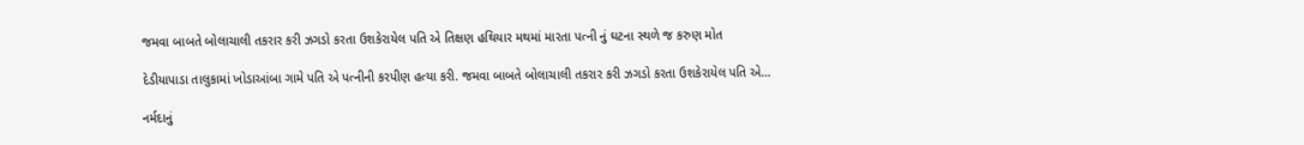જમવા બાબતે બોલાચાલી તકરાર કરી ઝગડો કરતા ઉશકેરાયેલ પતિ એ તિક્ષણ હથિયાર મથમાં મારતા પત્ની નું ઘટના સ્થળે જ કરુણ મોત

દેડીયાપાડા તાલુકામાં ખોડાઆંબા ગામે પતિ એ પત્નીની કરપીણ હત્યા કરી. જમવા બાબતે બોલાચાલી તકરાર કરી ઝગડો કરતા ઉશકેરાયેલ પતિ એ…

નર્મદાનું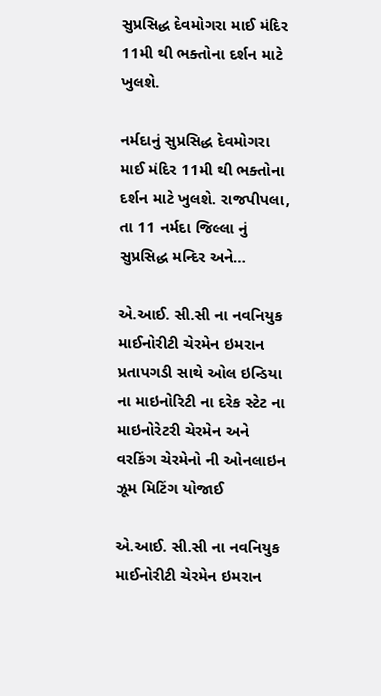સુપ્રસિદ્ધ દેવમોગરા માઈ મંદિર 11મી થી ભક્તોના દર્શન માટે ખુલશે.

નર્મદાનું સુપ્રસિદ્ધ દેવમોગરા માઈ મંદિર 11મી થી ભક્તોના દર્શન માટે ખુલશે. રાજપીપલા, તા 11 નર્મદા જિલ્લા નું સુપ્રસિદ્ધ મન્દિર અને…

એ.આઈ. સી.સી ના નવનિયુક માઈનોરીટી ચેરમેન ઇમરાન પ્રતાપગડી સાથે ઓલ ઇન્ડિયા ના માઇનોરિટી ના દરેક સ્ટેટ ના માઇનોરેટરી ચેરમેન અને વરકિંગ ચેરમેનો ની ઓનલાઇન ઝૂમ મિટિંગ યોજાઈ

એ.આઈ. સી.સી ના નવનિયુક માઈનોરીટી ચેરમેન ઇમરાન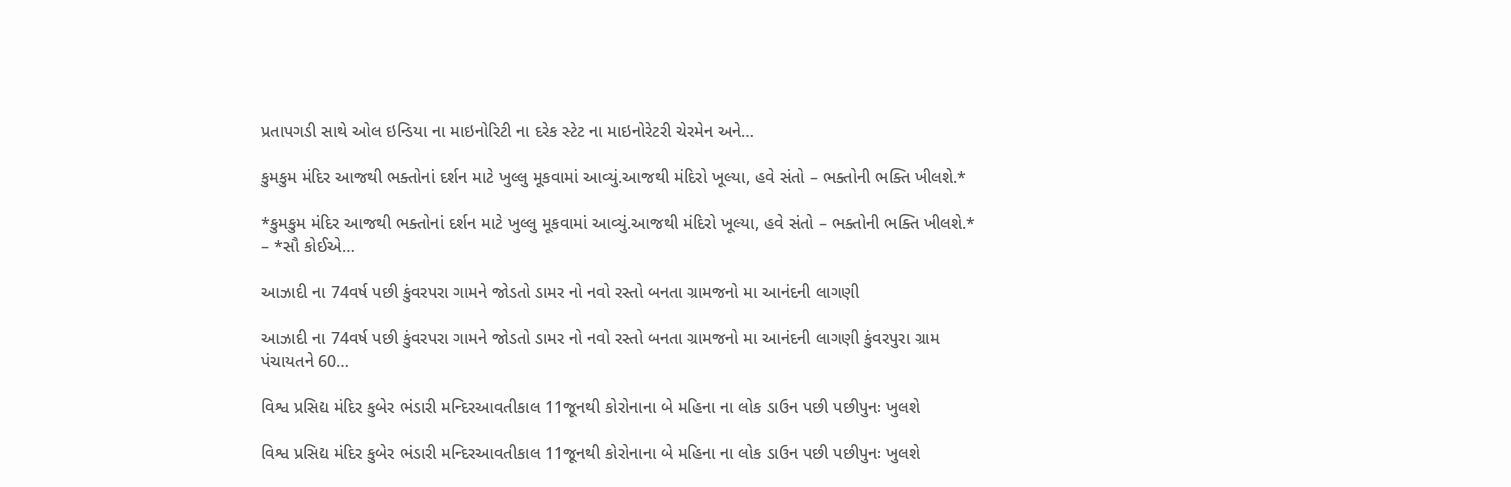પ્રતાપગડી સાથે ઓલ ઇન્ડિયા ના માઇનોરિટી ના દરેક સ્ટેટ ના માઇનોરેટરી ચેરમેન અને…

કુમકુમ મંદિર આજથી ભક્તોનાં દર્શન માટે ખુલ્લુ મૂકવામાં આવ્યું.આજથી મંદિરો ખૂલ્યા, હવે સંતો – ભક્તોની ભક્તિ ખીલશે.*

*કુમકુમ મંદિર આજથી ભક્તોનાં દર્શન માટે ખુલ્લુ મૂકવામાં આવ્યું.આજથી મંદિરો ખૂલ્યા, હવે સંતો – ભક્તોની ભક્તિ ખીલશે.* – *સૌ કોઈએ…

આઝાદી ના 74વર્ષ પછી કુંવરપરા ગામને જોડતો ડામર નો નવો રસ્તો બનતા ગ્રામજનો મા આનંદની લાગણી

આઝાદી ના 74વર્ષ પછી કુંવરપરા ગામને જોડતો ડામર નો નવો રસ્તો બનતા ગ્રામજનો મા આનંદની લાગણી કુંવરપુરા ગ્રામ પંચાયતને 60…

વિશ્વ પ્રસિદ્ય મંદિર કુબેર ભંડારી મન્દિરઆવતીકાલ 11જૂનથી કોરોનાના બે મહિના ના લોક ડાઉન પછી પછીપુનઃ ખુલશે

વિશ્વ પ્રસિદ્ય મંદિર કુબેર ભંડારી મન્દિરઆવતીકાલ 11જૂનથી કોરોનાના બે મહિના ના લોક ડાઉન પછી પછીપુનઃ ખુલશે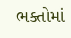ભક્તોમાં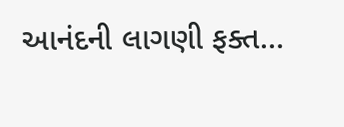આનંદની લાગણી ફક્ત…